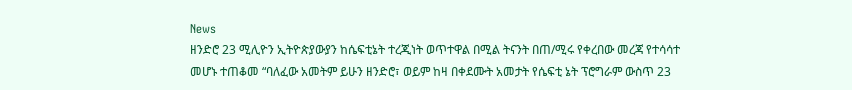News
ዘንድሮ 23 ሚሊዮን ኢትዮጵያውያን ከሴፍቲኔት ተረጂነት ወጥተዋል በሚል ትናንት በጠ/ሚሩ የቀረበው መረጃ የተሳሳተ መሆኑ ተጠቆመ “ባለፈው አመትም ይሁን ዘንድሮ፣ ወይም ከዛ በቀደሙት አመታት የሴፍቲ ኔት ፕሮግራም ውስጥ 23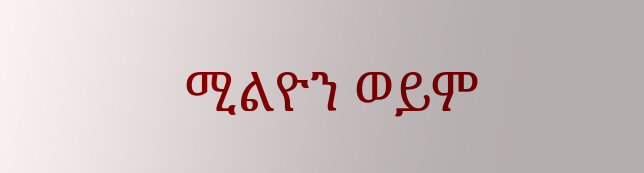ሚልዮን ወይም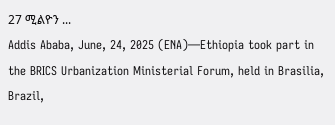27 ሚልዮን ...
Addis Ababa, June, 24, 2025 (ENA)—Ethiopia took part in the BRICS Urbanization Ministerial Forum, held in Brasilia, Brazil,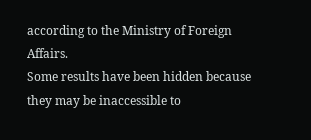according to the Ministry of Foreign Affairs.
Some results have been hidden because they may be inaccessible to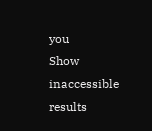you
Show inaccessible results